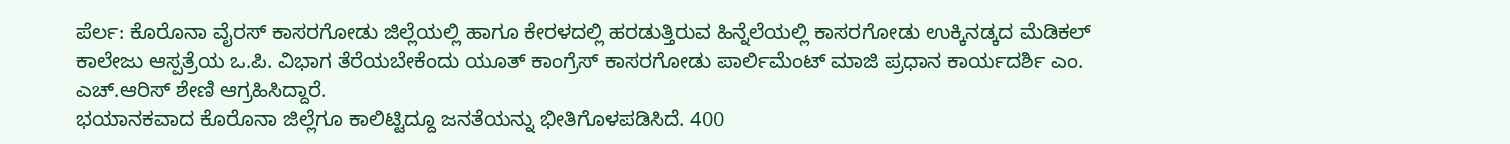ಪೆರ್ಲ: ಕೊರೊನಾ ವೈರಸ್ ಕಾಸರಗೋಡು ಜಿಲ್ಲೆಯಲ್ಲಿ ಹಾಗೂ ಕೇರಳದಲ್ಲಿ ಹರಡುತ್ತಿರುವ ಹಿನ್ನೆಲೆಯಲ್ಲಿ ಕಾಸರಗೋಡು ಉಕ್ಕಿನಡ್ಕದ ಮೆಡಿಕಲ್ ಕಾಲೇಜು ಆಸ್ಪತ್ರೆಯ ಒ.ಪಿ. ವಿಭಾಗ ತೆರೆಯಬೇಕೆಂದು ಯೂತ್ ಕಾಂಗ್ರೆಸ್ ಕಾಸರಗೋಡು ಪಾರ್ಲಿಮೆಂಟ್ ಮಾಜಿ ಪ್ರಧಾನ ಕಾರ್ಯದರ್ಶಿ ಎಂ. ಎಚ್.ಆರಿಸ್ ಶೇಣಿ ಆಗ್ರಹಿಸಿದ್ದಾರೆ.
ಭಯಾನಕವಾದ ಕೊರೊನಾ ಜಿಲ್ಲೆಗೂ ಕಾಲಿಟ್ಟಿದ್ದೂ ಜನತೆಯನ್ನು ಭೀತಿಗೊಳಪಡಿಸಿದೆ. 400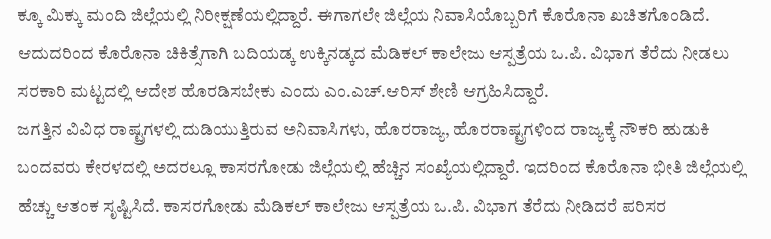ಕ್ಕೂ ಮಿಕ್ಕು ಮಂದಿ ಜಿಲ್ಲೆಯಲ್ಲಿ ನಿರೀಕ್ಷಣೆಯಲ್ಲಿದ್ದಾರೆ. ಈಗಾಗಲೇ ಜಿಲ್ಲೆಯ ನಿವಾಸಿಯೊಬ್ಬರಿಗೆ ಕೊರೊನಾ ಖಚಿತಗೊಂಡಿದೆ. ಆದುದರಿಂದ ಕೊರೊನಾ ಚಿಕಿತ್ಸೆಗಾಗಿ ಬದಿಯಡ್ಕ ಉಕ್ಕಿನಡ್ಕದ ಮೆಡಿಕಲ್ ಕಾಲೇಜು ಆಸ್ಪತ್ರೆಯ ಒ.ಪಿ. ವಿಭಾಗ ತೆರೆದು ನೀಡಲು ಸರಕಾರಿ ಮಟ್ಟದಲ್ಲಿ ಆದೇಶ ಹೊರಡಿಸಬೇಕು ಎಂದು ಎಂ.ಎಚ್.ಆರಿಸ್ ಶೇಣಿ ಆಗ್ರಹಿಸಿದ್ದಾರೆ.
ಜಗತ್ತಿನ ವಿವಿಧ ರಾಷ್ಟ್ರಗಳಲ್ಲಿ ದುಡಿಯುತ್ತಿರುವ ಅನಿವಾಸಿಗಳು, ಹೊರರಾಜ್ಯ, ಹೊರರಾಷ್ಟ್ರಗಳಿಂದ ರಾಜ್ಯಕ್ಕೆ ನೌಕರಿ ಹುಡುಕಿ ಬಂದವರು ಕೇರಳದಲ್ಲಿ ಅದರಲ್ಲೂ ಕಾಸರಗೋಡು ಜಿಲ್ಲೆಯಲ್ಲಿ ಹೆಚ್ಚಿನ ಸಂಖ್ಯೆಯಲ್ಲಿದ್ದಾರೆ. ಇದರಿಂದ ಕೊರೊನಾ ಭೀತಿ ಜಿಲ್ಲೆಯಲ್ಲಿ ಹೆಚ್ಚು ಆತಂಕ ಸೃಷ್ಟಿಸಿದೆ. ಕಾಸರಗೋಡು ಮೆಡಿಕಲ್ ಕಾಲೇಜು ಆಸ್ಪತ್ರೆಯ ಒ.ಪಿ. ವಿಭಾಗ ತೆರೆದು ನೀಡಿದರೆ ಪರಿಸರ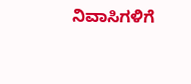ನಿವಾಸಿಗಳಿಗೆ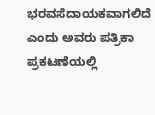ಭರವಸೆದಾಯಕವಾಗಲಿದೆ ಎಂದು ಅವರು ಪತ್ರಿಕಾ ಪ್ರಕಟಣೆಯಲ್ಲಿ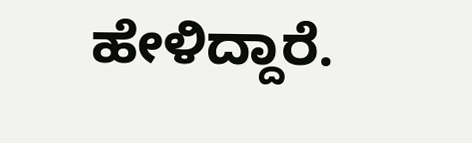ಹೇಳಿದ್ದಾರೆ.